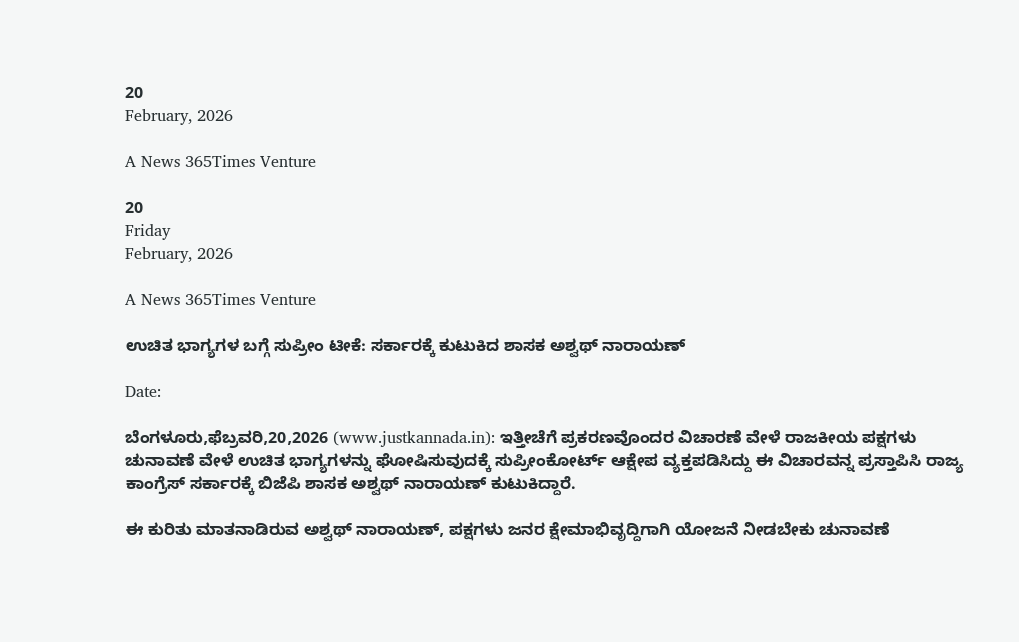20
February, 2026

A News 365Times Venture

20
Friday
February, 2026

A News 365Times Venture

ಉಚಿತ ಭಾಗ್ಯಗಳ ಬಗ್ಗೆ ಸುಪ್ರೀಂ ಟೀಕೆ: ಸರ್ಕಾರಕ್ಕೆ ಕುಟುಕಿದ ಶಾಸಕ ಅಶ್ವಥ್ ನಾರಾಯಣ್

Date:

ಬೆಂಗಳೂರು,ಫೆಬ್ರವರಿ,20,2026 (www.justkannada.in): ಇತ್ತೀಚೆಗೆ ಪ್ರಕರಣವೊಂದರ ವಿಚಾರಣೆ ವೇಳೆ ರಾಜಕೀಯ ಪಕ್ಷಗಳು ಚುನಾವಣೆ ವೇಳೆ ಉಚಿತ ಭಾಗ್ಯಗಳನ್ನು ಘೋಷಿಸುವುದಕ್ಕೆ ಸುಪ್ರೀಂಕೋರ್ಟ್ ಆಕ್ಷೇಪ ವ್ಯಕ್ತಪಡಿಸಿದ್ದು ಈ ವಿಚಾರವನ್ನ ಪ್ರಸ್ತಾಪಿಸಿ ರಾಜ್ಯ ಕಾಂಗ್ರೆಸ್ ಸರ್ಕಾರಕ್ಕೆ ಬಿಜೆಪಿ ಶಾಸಕ ಅಶ್ವಥ್ ನಾರಾಯಣ್ ಕುಟುಕಿದ್ದಾರೆ.

ಈ ಕುರಿತು ಮಾತನಾಡಿರುವ ಅಶ್ವಥ್ ನಾರಾಯಣ್, ಪಕ್ಷಗಳು ಜನರ ಕ್ಷೇಮಾಭಿವೃದ್ದಿಗಾಗಿ ಯೋಜನೆ ನೀಡಬೇಕು ಚುನಾವಣೆ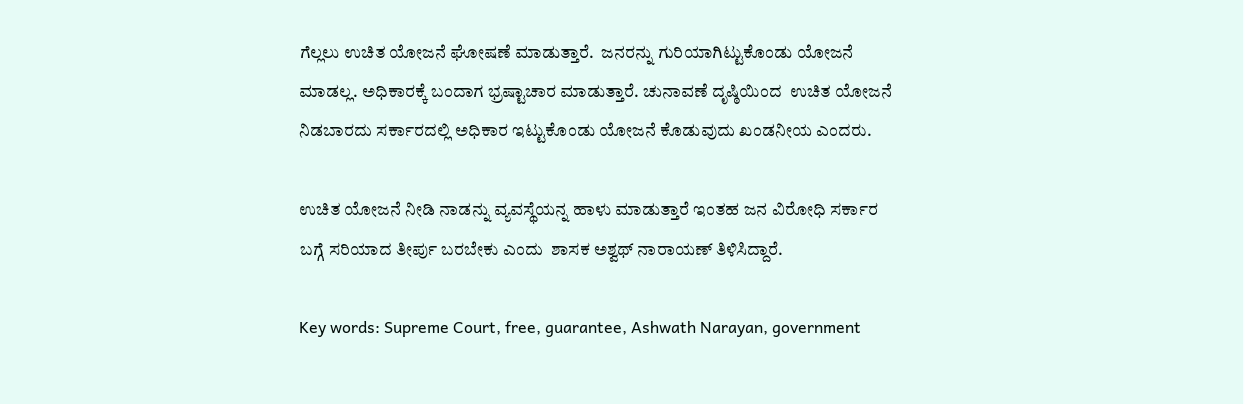ಗೆಲ್ಲಲು ಉಚಿತ ಯೋಜನೆ ಘೋಷಣೆ ಮಾಡುತ್ತಾರೆ.  ಜನರನ್ನು ಗುರಿಯಾಗಿಟ್ಟುಕೊಂಡು ಯೋಜನೆ ಮಾಡಲ್ಲ. ಅಧಿಕಾರಕ್ಕೆ ಬಂದಾಗ ಭ್ರಷ್ಟಾಚಾರ ಮಾಡುತ್ತಾರೆ. ಚುನಾವಣೆ ದೃಷ್ಠಿಯಿಂದ  ಉಚಿತ ಯೋಜನೆ ನಿಡಬಾರದು ಸರ್ಕಾರದಲ್ಲಿ ಅಧಿಕಾರ ಇಟ್ಟುಕೊಂಡು ಯೋಜನೆ ಕೊಡುವುದು ಖಂಡನೀಯ ಎಂದರು.

ಉಚಿತ ಯೋಜನೆ ನೀಡಿ ನಾಡನ್ನು ವ್ಯವಸ್ಥೆಯನ್ನ ಹಾಳು ಮಾಡುತ್ತಾರೆ ಇಂತಹ ಜನ ವಿರೋಧಿ ಸರ್ಕಾರ ಬಗ್ಗೆ ಸರಿಯಾದ ತೀರ್ಪು ಬರಬೇಕು ಎಂದು  ಶಾಸಕ ಅಶ್ವಥ್ ನಾರಾಯಣ್ ತಿಳಿಸಿದ್ದಾರೆ.

Key words: Supreme Court, free, guarantee, Ashwath Narayan, government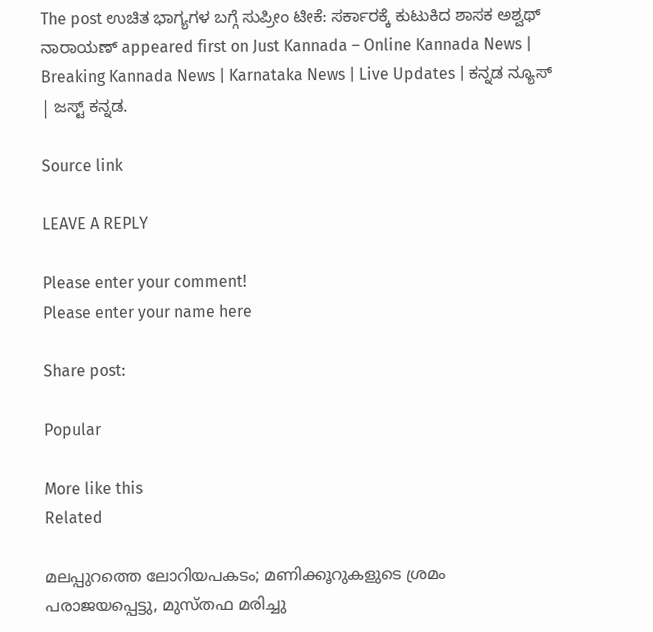The post ಉಚಿತ ಭಾಗ್ಯಗಳ ಬಗ್ಗೆ ಸುಪ್ರೀಂ ಟೀಕೆ: ಸರ್ಕಾರಕ್ಕೆ ಕುಟುಕಿದ ಶಾಸಕ ಅಶ್ವಥ್ ನಾರಾಯಣ್ appeared first on Just Kannada – Online Kannada News | Breaking Kannada News | Karnataka News | Live Updates | ಕನ್ನಡ ನ್ಯೂಸ್ | ಜಸ್ಟ್ ಕನ್ನಡ.

Source link

LEAVE A REPLY

Please enter your comment!
Please enter your name here

Share post:

Popular

More like this
Related

മലപ്പുറത്തെ ലോറിയപകടം; മണിക്കൂറുകളുടെ ശ്രമം പരാജയപ്പെട്ടു, മുസ്തഫ മരിച്ചു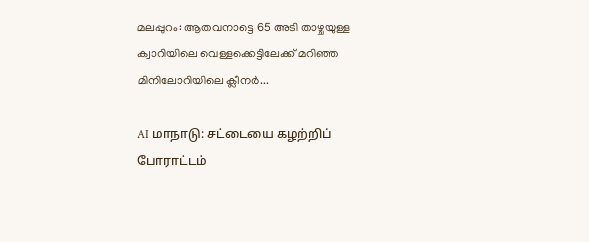മലപ്പുറം: ആതവനാട്ടെ 65 അടി താഴ്ചയുള്ള ക്വാറിയിലെ വെള്ളക്കെട്ടിലേക്ക് മറിഞ്ഞ മിനിലോറിയിലെ ക്ലീനർ...

AI மாநாடு: சட்டையை கழற்றிப் போராட்டம்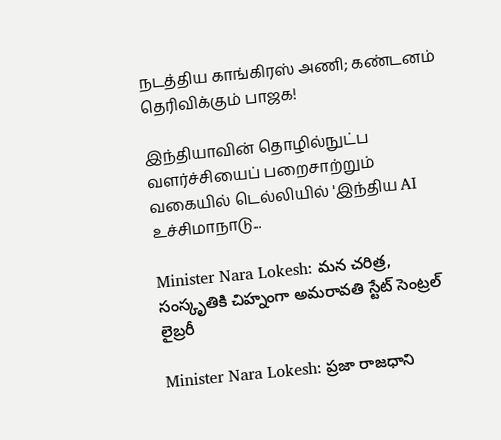நடத்திய காங்கிரஸ் அணி; கண்டனம் தெரிவிக்கும் பாஜக!

இந்தியாவின் தொழில்நுட்ப வளர்ச்சியைப் பறைசாற்றும் வகையில் டெல்லியில் 'இந்திய AI உச்சிமாநாடு...

Minister Nara Lokesh: మన చరిత్ర, సంస్కృతికి చిహ్నంగా అమరావతి స్టేట్ సెంట్రల్ లైబ్రరీ

Minister Nara Lokesh: ప్రజా రాజధాని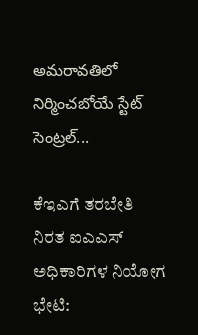అమరావతిలో నిర్మించబోయే స్టేట్ సెంట్రల్...

ಕೆಇಎಗೆ ತರಬೇತಿ ನಿರತ ಐಎಎಸ್ ಅಧಿಕಾರಿಗಳ ನಿಯೋಗ ಭೇಟಿ: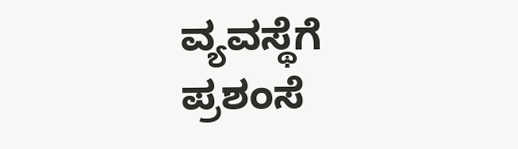ವ್ಯವಸ್ಥೆಗೆ ಪ್ರಶಂಸೆ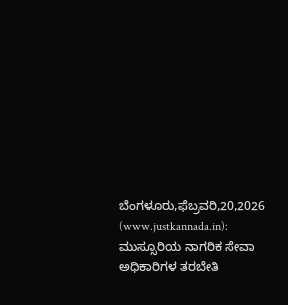ಬೆಂಗಳೂರು,ಫೆಬ್ರವರಿ,20,2026 (www.justkannada.in):  ಮುಸ್ಸೂರಿಯ ನಾಗರಿಕ ಸೇವಾ ಅಧಿಕಾರಿಗಳ ತರಬೇತಿ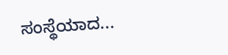ಸಂಸ್ಥೆಯಾದ...